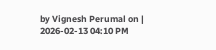by Vignesh Perumal on | 2026-02-13 04:10 PM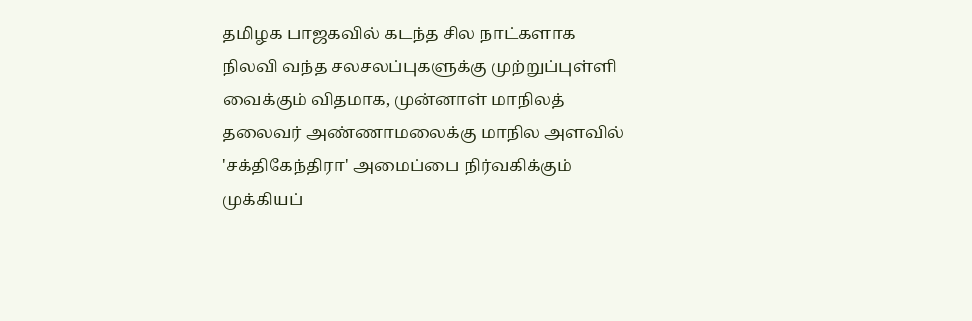தமிழக பாஜகவில் கடந்த சில நாட்களாக நிலவி வந்த சலசலப்புகளுக்கு முற்றுப்புள்ளி வைக்கும் விதமாக, முன்னாள் மாநிலத் தலைவர் அண்ணாமலைக்கு மாநில அளவில் 'சக்திகேந்திரா' அமைப்பை நிர்வகிக்கும் முக்கியப்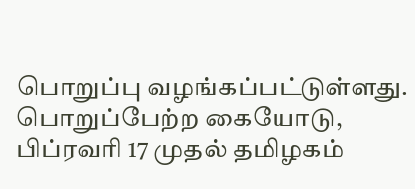பொறுப்பு வழங்கப்பட்டுள்ளது. பொறுப்பேற்ற கையோடு, பிப்ரவரி 17 முதல் தமிழகம்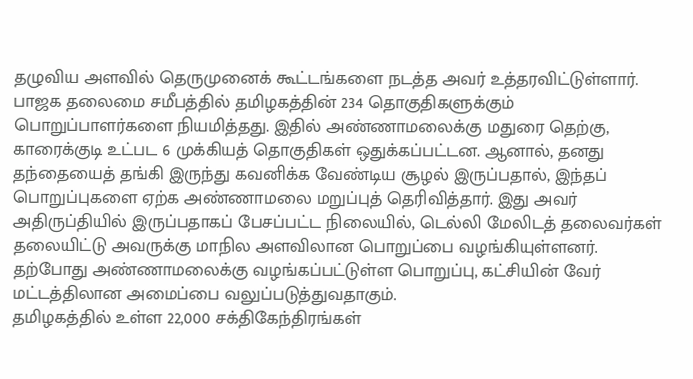தழுவிய அளவில் தெருமுனைக் கூட்டங்களை நடத்த அவர் உத்தரவிட்டுள்ளார்.
பாஜக தலைமை சமீபத்தில் தமிழகத்தின் 234 தொகுதிகளுக்கும் பொறுப்பாளர்களை நியமித்தது. இதில் அண்ணாமலைக்கு மதுரை தெற்கு, காரைக்குடி உட்பட 6 முக்கியத் தொகுதிகள் ஒதுக்கப்பட்டன. ஆனால், தனது தந்தையைத் தங்கி இருந்து கவனிக்க வேண்டிய சூழல் இருப்பதால், இந்தப் பொறுப்புகளை ஏற்க அண்ணாமலை மறுப்புத் தெரிவித்தார். இது அவர் அதிருப்தியில் இருப்பதாகப் பேசப்பட்ட நிலையில், டெல்லி மேலிடத் தலைவர்கள் தலையிட்டு அவருக்கு மாநில அளவிலான பொறுப்பை வழங்கியுள்ளனர்.
தற்போது அண்ணாமலைக்கு வழங்கப்பட்டுள்ள பொறுப்பு, கட்சியின் வேர் மட்டத்திலான அமைப்பை வலுப்படுத்துவதாகும்.
தமிழகத்தில் உள்ள 22,000 சக்திகேந்திரங்கள்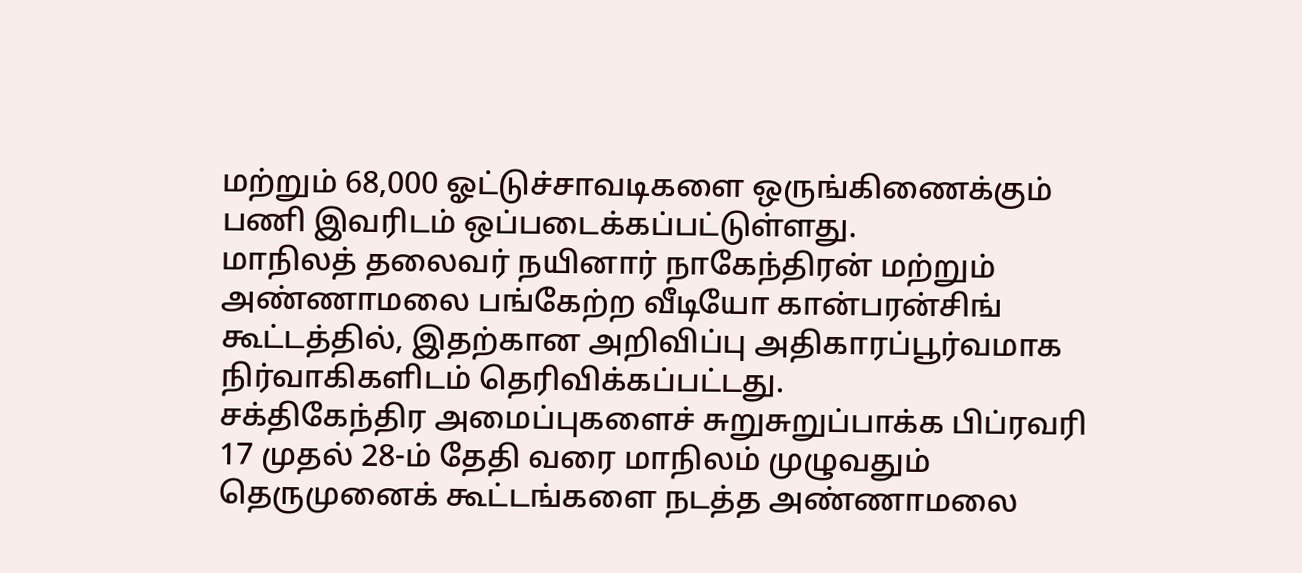மற்றும் 68,000 ஓட்டுச்சாவடிகளை ஒருங்கிணைக்கும் பணி இவரிடம் ஒப்படைக்கப்பட்டுள்ளது.
மாநிலத் தலைவர் நயினார் நாகேந்திரன் மற்றும் அண்ணாமலை பங்கேற்ற வீடியோ கான்பரன்சிங் கூட்டத்தில், இதற்கான அறிவிப்பு அதிகாரப்பூர்வமாக நிர்வாகிகளிடம் தெரிவிக்கப்பட்டது.
சக்திகேந்திர அமைப்புகளைச் சுறுசுறுப்பாக்க பிப்ரவரி 17 முதல் 28-ம் தேதி வரை மாநிலம் முழுவதும் தெருமுனைக் கூட்டங்களை நடத்த அண்ணாமலை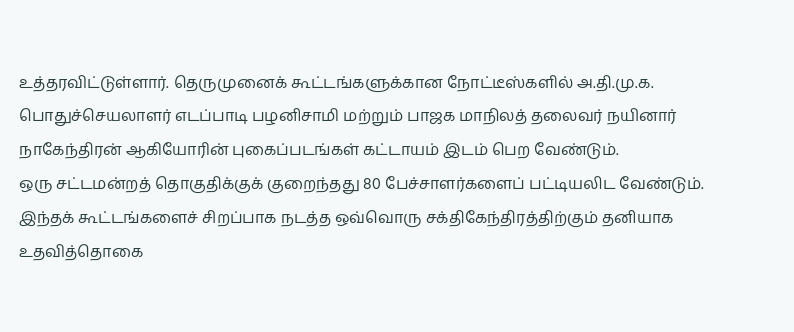உத்தரவிட்டுள்ளார். தெருமுனைக் கூட்டங்களுக்கான நோட்டீஸ்களில் அ.தி.மு.க. பொதுச்செயலாளர் எடப்பாடி பழனிசாமி மற்றும் பாஜக மாநிலத் தலைவர் நயினார் நாகேந்திரன் ஆகியோரின் புகைப்படங்கள் கட்டாயம் இடம் பெற வேண்டும்.
ஒரு சட்டமன்றத் தொகுதிக்குக் குறைந்தது 80 பேச்சாளர்களைப் பட்டியலிட வேண்டும். இந்தக் கூட்டங்களைச் சிறப்பாக நடத்த ஒவ்வொரு சக்திகேந்திரத்திற்கும் தனியாக உதவித்தொகை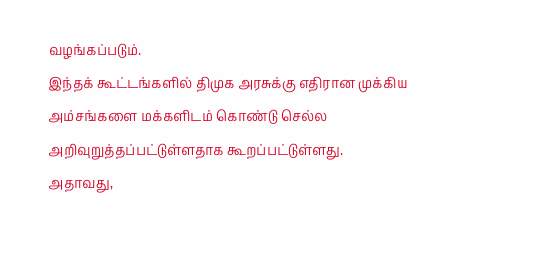வழங்கப்படும்.
இந்தக் கூட்டங்களில் திமுக அரசுக்கு எதிரான முக்கிய அம்சங்களை மக்களிடம் கொண்டு செல்ல அறிவுறுத்தப்பட்டுள்ளதாக கூறப்பட்டுள்ளது.
அதாவது,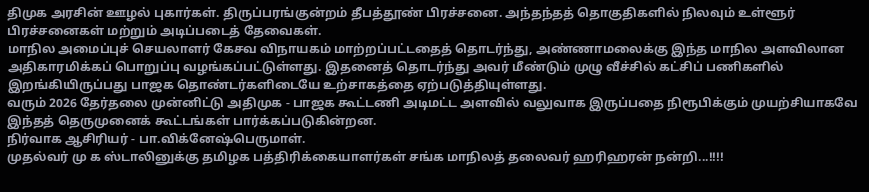திமுக அரசின் ஊழல் புகார்கள். திருப்பரங்குன்றம் தீபத்தூண் பிரச்சனை. அந்தந்தத் தொகுதிகளில் நிலவும் உள்ளூர் பிரச்சனைகள் மற்றும் அடிப்படைத் தேவைகள்.
மாநில அமைப்புச் செயலாளர் கேசவ விநாயகம் மாற்றப்பட்டதைத் தொடர்ந்து, அண்ணாமலைக்கு இந்த மாநில அளவிலான அதிகாரமிக்கப் பொறுப்பு வழங்கப்பட்டுள்ளது. இதனைத் தொடர்ந்து அவர் மீண்டும் முழு வீச்சில் கட்சிப் பணிகளில் இறங்கியிருப்பது பாஜக தொண்டர்களிடையே உற்சாகத்தை ஏற்படுத்தியுள்ளது.
வரும் 2026 தேர்தலை முன்னிட்டு அதிமுக - பாஜக கூட்டணி அடிமட்ட அளவில் வலுவாக இருப்பதை நிரூபிக்கும் முயற்சியாகவே இந்தத் தெருமுனைக் கூட்டங்கள் பார்க்கப்படுகின்றன.
நிர்வாக ஆசிரியர் - பா.விக்னேஷ்பெருமாள்.
முதல்வர் மு க ஸ்டாலினுக்கு தமிழக பத்திரிக்கையாளர்கள் சங்க மாநிலத் தலைவர் ஹரிஹரன் நன்றி...!!!!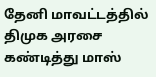தேனி மாவட்டத்தில் திமுக அரசை கண்டித்து மாஸ்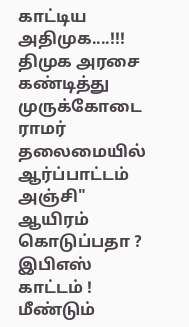காட்டிய அதிமுக....!!!
திமுக அரசை கண்டித்து முருக்கோடை ராமர் தலைமையில் ஆர்ப்பாட்டம்
அஞ்சி" ஆயிரம் கொடுப்பதா ? இபிஎஸ் காட்டம் !
மீண்டும்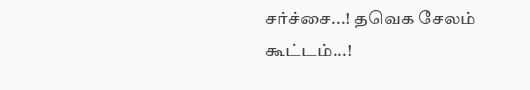சர்ச்சை...! தவெக சேலம் கூட்டம்...!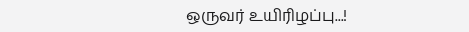ஒருவர் உயிரிழப்பு...!